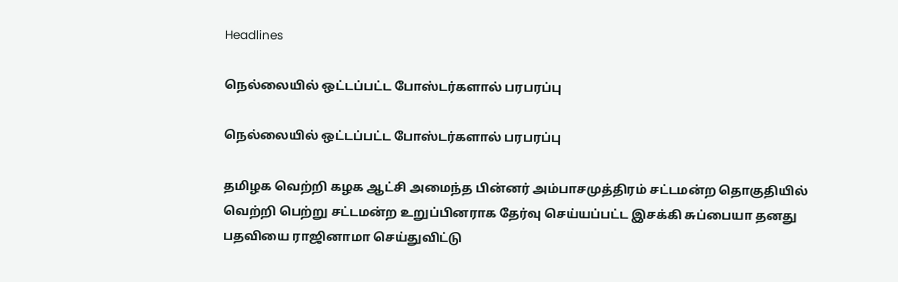Headlines

நெல்லையில் ஒட்டப்பட்ட போஸ்டர்களால் பரபரப்பு

நெல்லையில் ஒட்டப்பட்ட போஸ்டர்களால் பரபரப்பு

தமிழக வெற்றி கழக ஆட்சி அமைந்த பின்னர் அம்பாசமுத்திரம் சட்டமன்ற தொகுதியில் வெற்றி பெற்று சட்டமன்ற உறுப்பினராக தேர்வு செய்யப்பட்ட இசக்கி சுப்பையா தனது பதவியை ராஜினாமா செய்துவிட்டு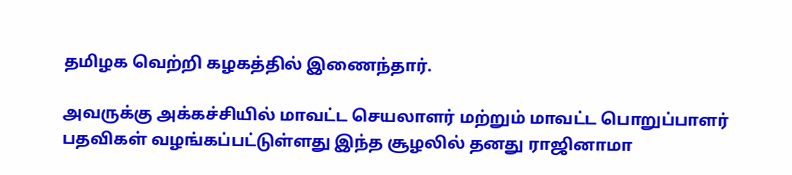தமிழக வெற்றி கழகத்தில் இணைந்தார்.

அவருக்கு அக்கச்சியில் மாவட்ட செயலாளர் மற்றும் மாவட்ட பொறுப்பாளர் பதவிகள் வழங்கப்பட்டுள்ளது இந்த சூழலில் தனது ராஜினாமா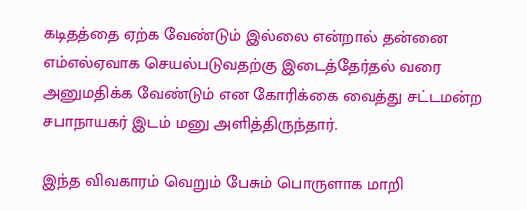கடிதத்தை ஏற்க வேண்டும் இல்லை என்றால் தன்னை எம்எல்ஏவாக செயல்படுவதற்கு இடைத்தேர்தல் வரை அனுமதிக்க வேண்டும் என கோரிக்கை வைத்து சட்டமன்ற சபாநாயகர் இடம் மனு அளித்திருந்தார்.

இந்த விவகாரம் வெறும் பேசும் பொருளாக மாறி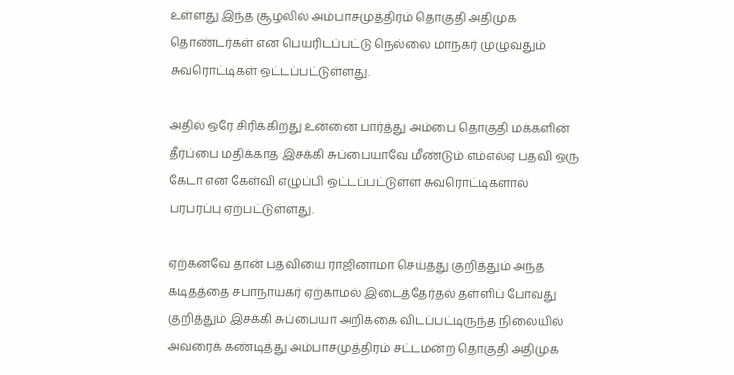உள்ளது இந்த சூழலில் அம்பாசமுத்திரம் தொகுதி அதிமுக தொண்டர்கள் என பெயரிடப்பட்டு நெல்லை மாநகர் முழுவதும் சுவரொட்டிகள் ஒட்டப்பட்டுள்ளது.

அதில் ஒரே சிரிக்கிறது உன்னை பார்த்து அம்பை தொகுதி மக்களின் தீர்ப்பை மதிக்காத இசக்கி சுப்பையாவே மீண்டும் எம்எல்ஏ பதவி ஒரு கேடா என கேள்வி எழுப்பி ஒட்டப்பட்டுள்ள சுவரொட்டிகளால் பரபரப்பு ஏற்பட்டுள்ளது.

ஏற்கனவே தான் பதவியை ராஜினாமா செய்தது குறித்தும் அந்த கடிதத்தை சபாநாயகர் ஏற்காமல் இடைத்தேர்தல் தள்ளிப் போவது குறித்தும் இசக்கி சுப்பையா அறிக்கை விடப்பட்டிருந்த நிலையில் அவரைக் கண்டித்து அம்பாசமுத்திரம் சட்டமன்ற தொகுதி அதிமுக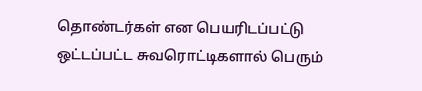தொண்டர்கள் என பெயரிடப்பட்டு ஒட்டப்பட்ட சுவரொட்டிகளால் பெரும்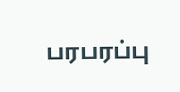பரபரப்பு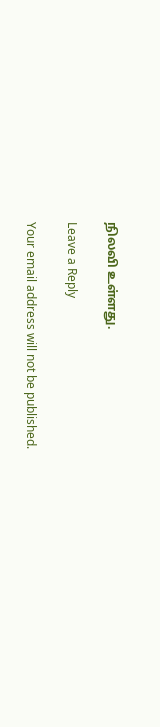நிலவி உள்ளது.

Leave a Reply

Your email address will not be published.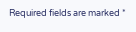Required fields are marked *